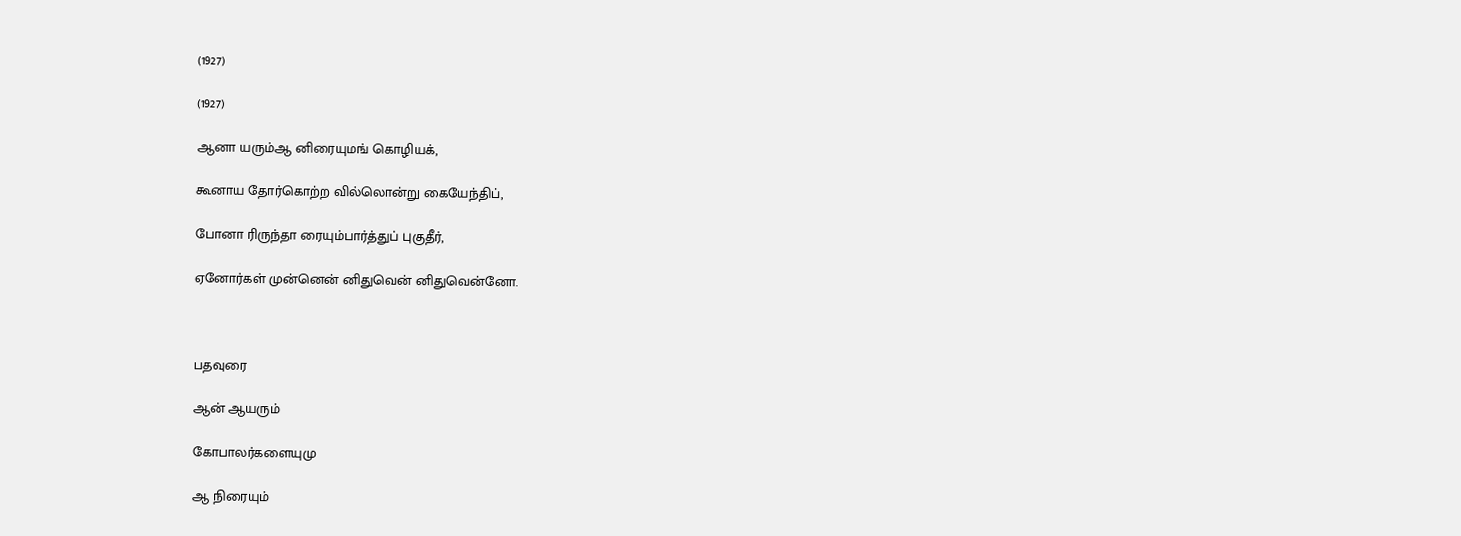(1927)

(1927)

ஆனா யரும்ஆ னிரையுமங் கொழியக்,

கூனாய தோர்கொற்ற வில்லொன்று கையேந்திப்,

போனா ரிருந்தா ரையும்பார்த்துப் புகுதீர்,

ஏனோர்கள் முன்னென் னிதுவென் னிதுவென்னோ.



பதவுரை

ஆன் ஆயரும்

கோபாலர்களையுமு

ஆ நிரையும்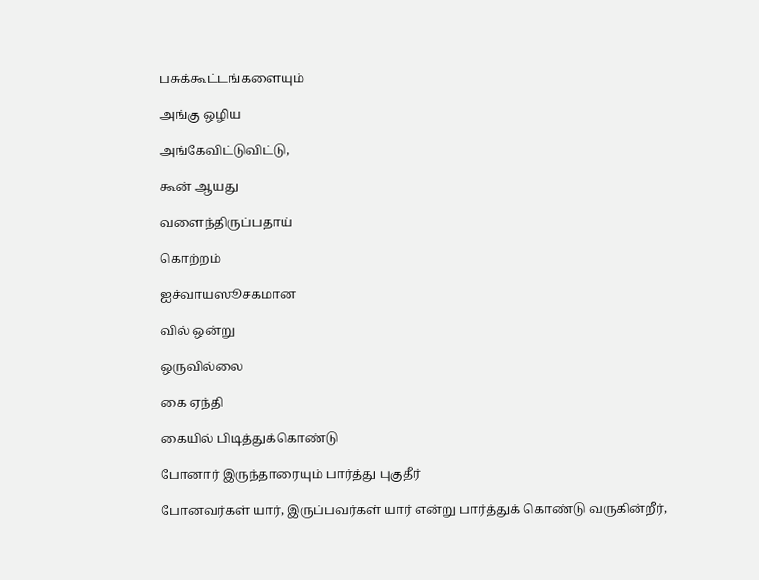பசுக்கூட்டங்களையும்

அங்கு ஒழிய

அங்கேவிட்டுவிட்டு,

கூன் ஆயது

வளைந்திருப்பதாய்

கொற்றம்

ஐச்வாயஸூசகமான

வில் ஒன்று

ஒருவில்லை

கை ஏந்தி

கையில் பிடித்துக்கொண்டு

போனார் இருந்தாரையும் பார்த்து புகுதீர்

போனவர்கள் யார், இருப்பவர்கள் யார் என்று பார்த்துக் கொண்டு வருகின்றீர்,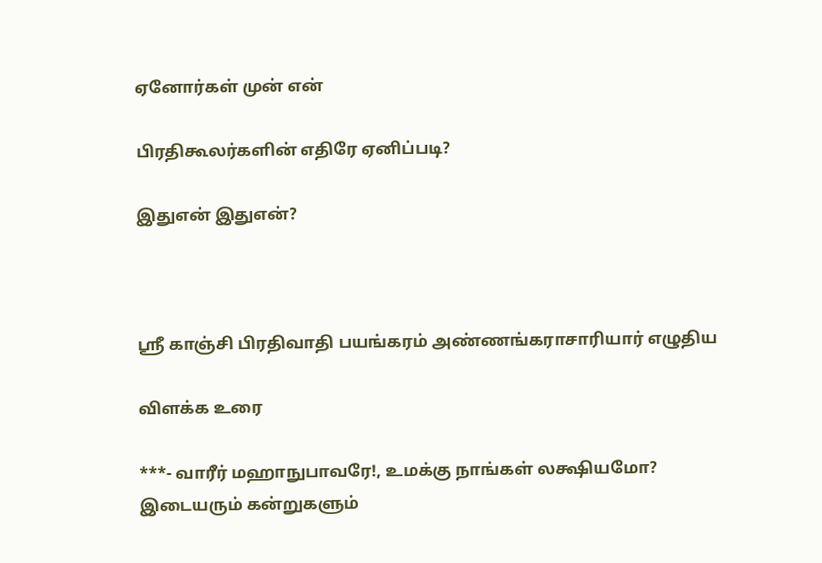ஏனோர்கள் முன் என்

பிரதிகூலர்களின் எதிரே ஏனிப்படி?

இதுஎன் இதுஎன்?



ஸ்ரீ காஞ்சி பிரதிவாதி பயங்கரம் அண்ணங்கராசாரியார் எழுதிய

விளக்க உரை

***- வாரீர் மஹாநுபாவரே!, உமக்கு நாங்கள் லக்ஷியமோ? இடையரும் கன்றுகளும்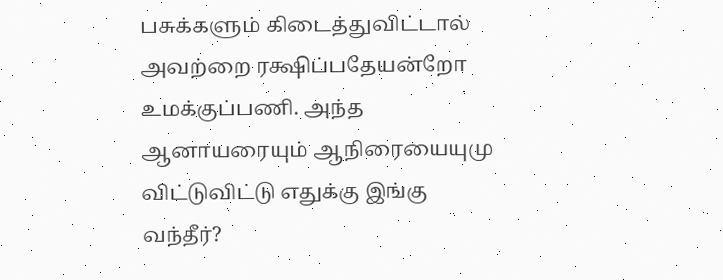பசுக்களும் கிடைத்துவிட்டால் அவற்றை ரக்ஷிப்பதேயன்றோ உமக்குப்பணி. அந்த ஆனாயரையும் ஆநிரையையுமு விட்டுவிட்டு எதுக்கு இங்கு வந்தீர்?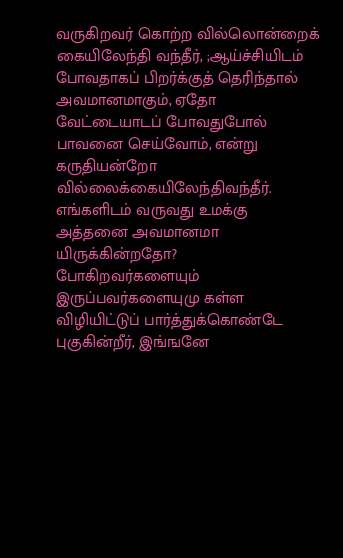வருகிறவர் கொற்ற வில்லொன்றைக் கையிலேந்தி வந்தீர், ;ஆய்ச்சியிடம் போவதாகப் பிறர்க்குத் தெரிந்தால் அவமானமாகும், ஏதோ வேட்டையாடப் போவதுபோல் பாவனை செய்வோம், என்று கருதியன்றோ வில்லைக்கையிலேந்திவந்தீர். எங்களிடம் வருவது உமக்கு அத்தனை அவமானமா யிருக்கின்றதோ? போகிறவர்களையும் இருப்பவர்களையுமு கள்ள விழியிட்டுப் பார்த்துக்கொண்டே புகுகின்றீர், இங்ஙனே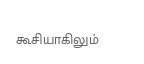கூசியாகிலும்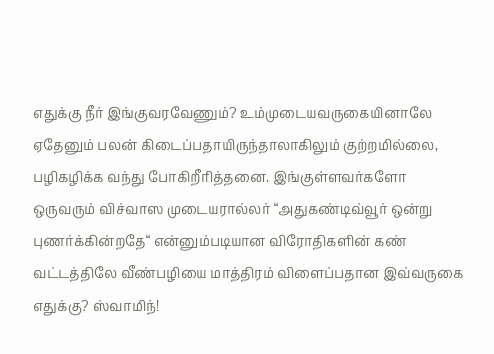எதுக்கு நீர் இங்குவரவேணும்? உம்முடையவருகையினாலே ஏதேனும் பலன் கிடைப்பதாயிருந்தாலாகிலும் குற்றமில்லை, பழிகழிக்க வந்து போகிறீரித்தனை. இங்குள்ளவர்களோ ஒருவரும் விச்வாஸ முடையரால்லர் “அதுகண்டிவ்வூர் ஒன்று புணர்க்கின்றதே“ என்னும்படியான விரோதிகளின் கண் வட்டத்திலே வீண்பழியை மாத்திரம் விளைப்பதான இவ்வருகை எதுக்கு? ஸ்வாமிந்!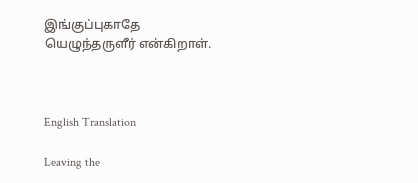இங்குப்புகாதே யெழுந்தருளீர் என்கிறாள்.



English Translation

Leaving the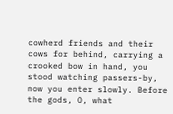cowherd friends and their cows for behind, carrying a crooked bow in hand, you stood watching passers-by, now you enter slowly. Before the gods, O, what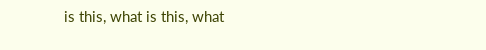is this, what is this, what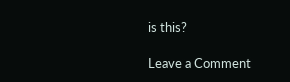is this?

Leave a Comment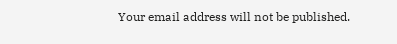Your email address will not be published.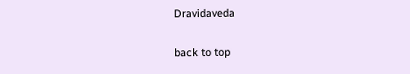Dravidaveda

back to top